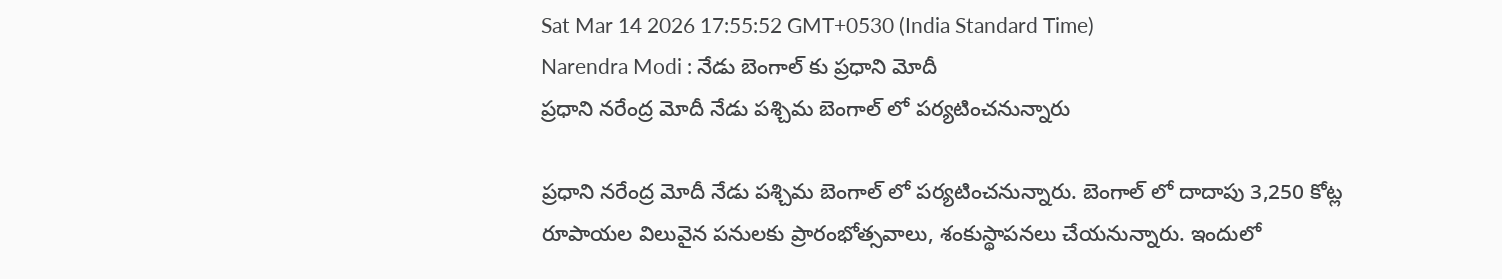Sat Mar 14 2026 17:55:52 GMT+0530 (India Standard Time)
Narendra Modi : నేడు బెంగాల్ కు ప్రధాని మోదీ
ప్రధాని నరేంద్ర మోదీ నేడు పశ్చిమ బెంగాల్ లో పర్యటించనున్నారు

ప్రధాని నరేంద్ర మోదీ నేడు పశ్చిమ బెంగాల్ లో పర్యటించనున్నారు. బెంగాల్ లో దాదాపు 3,250 కోట్ల రూపాయల విలువైన పనులకు ప్రారంభోత్సవాలు, శంకుస్థాపనలు చేయనున్నారు. ఇందులో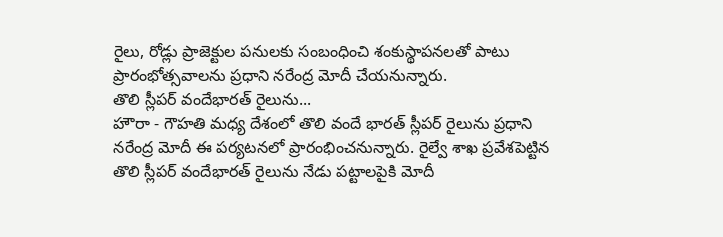రైలు, రోడ్లు ప్రాజెక్టుల పనులకు సంబంధించి శంకుస్థాపనలతో పాటు ప్రారంభోత్సవాలను ప్రధాని నరేంద్ర మోదీ చేయనున్నారు.
తొలి స్లీపర్ వందేభారత్ రైలును...
హౌరా - గౌహతి మధ్య దేశంలో తొలి వందే భారత్ స్లీపర్ రైలును ప్రధాని నరేంద్ర మోదీ ఈ పర్యటనలో ప్రారంభించనున్నారు. రైల్వే శాఖ ప్రవేశపెట్టిన తొలి స్లీపర్ వందేభారత్ రైలును నేడు పట్టాలపైకి మోదీ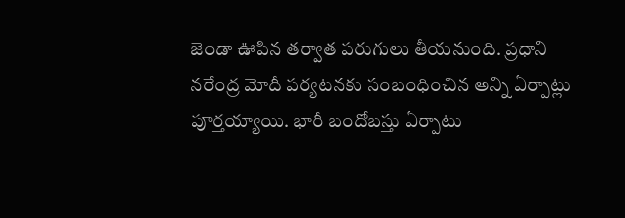జెండా ఊపిన తర్వాత పరుగులు తీయనుంది. ప్రధాని నరేంద్ర మోదీ పర్యటనకు సంబంధించిన అన్ని ఏర్పాట్లు పూర్తయ్యాయి. భారీ బందోబస్తు ఏర్పాటు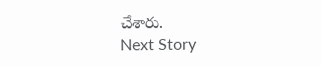చేశారు.
Next Story